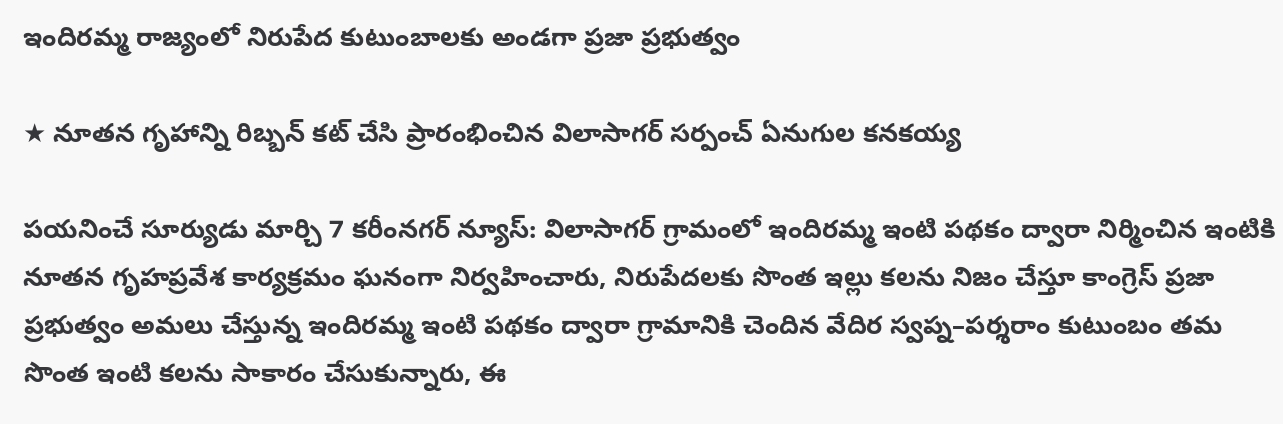ఇందిరమ్మ రాజ్యంలో నిరుపేద కుటుంబాలకు అండగా ప్రజా ప్రభుత్వం

★ నూతన గృహాన్ని రిబ్బన్ కట్ చేసి ప్రారంభించిన విలాసాగర్ సర్పంచ్ ఏనుగుల కనకయ్య

పయనించే సూర్యుడు మార్చి 7 కరీంనగర్ న్యూస్: విలాసాగర్ గ్రామంలో ఇందిరమ్మ ఇంటి పథకం ద్వారా నిర్మించిన ఇంటికి నూతన గృహప్రవేశ కార్యక్రమం ఘనంగా నిర్వహించారు, నిరుపేదలకు సొంత ఇల్లు కలను నిజం చేస్తూ కాంగ్రెస్ ప్రజా ప్రభుత్వం అమలు చేస్తున్న ఇందిరమ్మ ఇంటి పథకం ద్వారా గ్రామానికి చెందిన వేదిర స్వప్న–పర్శరాం కుటుంబం తమ సొంత ఇంటి కలను సాకారం చేసుకున్నారు, ఈ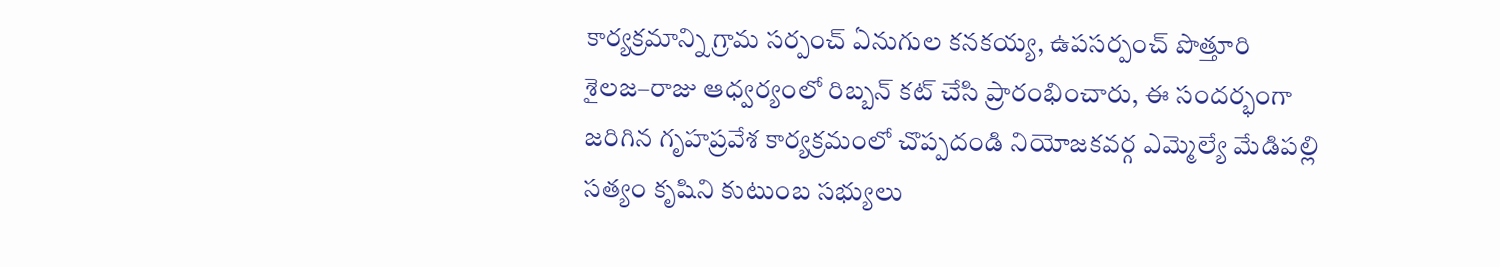కార్యక్రమాన్ని గ్రామ సర్పంచ్ ఏనుగుల కనకయ్య, ఉపసర్పంచ్ పొత్తూరి శైలజ–రాజు ఆధ్వర్యంలో రిబ్బన్ కట్ చేసి ప్రారంభించారు, ఈ సందర్భంగా జరిగిన గృహప్రవేశ కార్యక్రమంలో చొప్పదండి నియోజకవర్గ ఎమ్మెల్యే మేడిపల్లి సత్యం కృషిని కుటుంబ సభ్యులు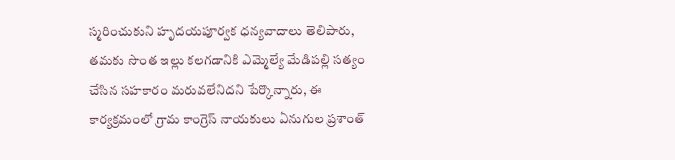స్మరించుకుని హృదయపూర్వక ధన్యవాదాలు తెలిపారు, తమకు సొంత ఇల్లు కలగడానికి ఎమ్మెల్యే మేడిపల్లి సత్యం చేసిన సహకారం మరువలేనిదని పేర్కొన్నారు, ఈ కార్యక్రమంలో గ్రామ కాంగ్రెస్ నాయకులు ఏనుగుల ప్రశాంత్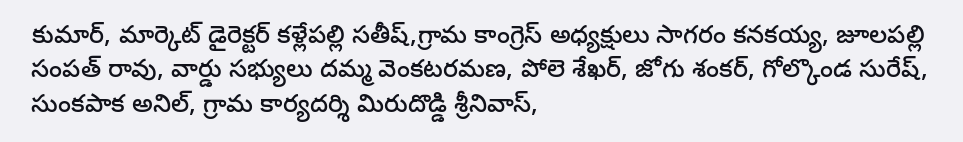కుమార్, మార్కెట్ డైరెక్టర్ కళ్లేపల్లి సతీష్,గ్రామ కాంగ్రెస్ అధ్యక్షులు సాగరం కనకయ్య, జూలపల్లి సంపత్ రావు, వార్డు సభ్యులు దమ్మ వెంకటరమణ, పోలె శేఖర్, జోగు శంకర్, గోల్కొండ సురేష్, సుంకపాక అనిల్, గ్రామ కార్యదర్శి మిరుదొడ్డి శ్రీనివాస్,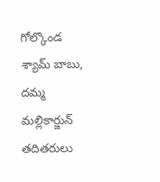గోల్కొండ శ్యామ్ బాబు, దమ్మ మల్లికార్జున్ తదితరులు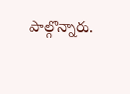పాల్గొన్నారు.